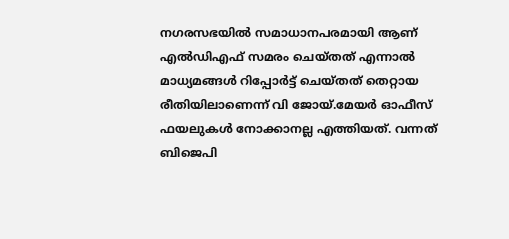നഗരസഭയിൽ സമാധാനപരമായി ആണ് എൽഡിഎഫ് സമരം ചെയ്തത് എന്നാൽ മാധ്യമങ്ങൾ റിപ്പോർട്ട് ചെയ്തത് തെറ്റായ രീതിയിലാണെന്ന് വി ജോയ്.മേയർ ഓഫീസ് ഫയലുകൾ നോക്കാനല്ല എത്തിയത്. വന്നത് ബിജെപി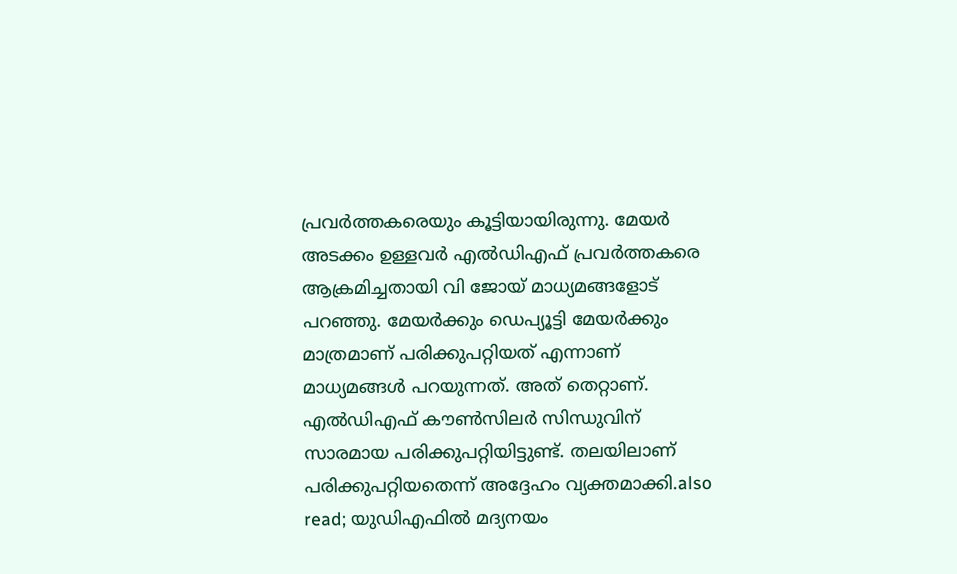പ്രവർത്തകരെയും കൂട്ടിയായിരുന്നു. മേയർ അടക്കം ഉള്ളവർ എൽഡിഎഫ് പ്രവർത്തകരെ ആക്രമിച്ചതായി വി ജോയ് മാധ്യമങ്ങളോട് പറഞ്ഞു. മേയർക്കും ഡെപ്യൂട്ടി മേയർക്കും മാത്രമാണ് പരിക്കുപറ്റിയത് എന്നാണ് മാധ്യമങ്ങൾ പറയുന്നത്. അത് തെറ്റാണ്. എൽഡിഎഫ് കൗൺസിലർ സിന്ധുവിന് സാരമായ പരിക്കുപറ്റിയിട്ടുണ്ട്. തലയിലാണ് പരിക്കുപറ്റിയതെന്ന് അദ്ദേഹം വ്യക്തമാക്കി.also read; യുഡിഎഫിൽ മദ്യനയം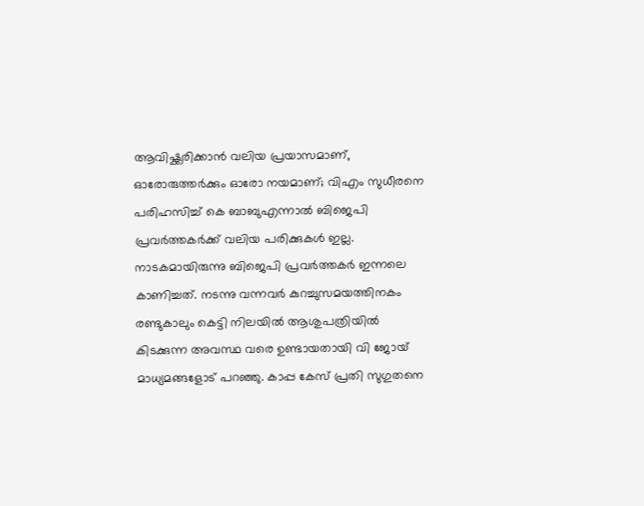ആവിഷ്ക്കരിക്കാൻ വലിയ പ്രയാസമാണ്, ഓരോരുത്തർക്കും ഓരോ നയമാണ്; വിഎം സുധീരനെ പരിഹസിച്ച് കെ ബാബുഎന്നാൽ ബിജെപി പ്രവർത്തകർക്ക് വലിയ പരിക്കുകൾ ഇല്ല. നാടകമായിരുന്നു ബിജെപി പ്രവർത്തകർ ഇന്നലെ കാണിച്ചത്. നടന്നു വന്നവർ കുറച്ചുസമയത്തിനകം രണ്ടുകാലും കെട്ടി നിലയിൽ ആശുപത്രിയിൽ കിടക്കുന്ന അവസ്ഥ വരെ ഉണ്ടായതായി വി ജോയ് മാധ്യമങ്ങളോട് പറഞ്ഞു. കാപ്പ കേസ് പ്രതി സുഗുതനെ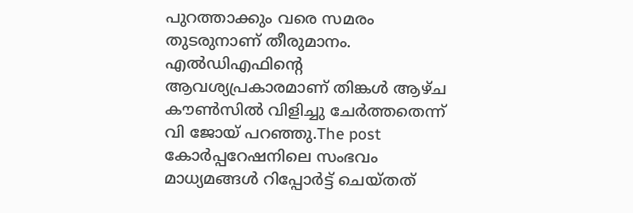പുറത്താക്കും വരെ സമരം തുടരുനാണ് തീരുമാനം. എൽഡിഎഫിന്റെ ആവശ്യപ്രകാരമാണ് തിങ്കൾ ആഴ്ച കൗൺസിൽ വിളിച്ചു ചേർത്തതെന്ന് വി ജോയ് പറ‍ഞ്ഞു.The post കോർപ്പറേഷനിലെ സംഭവം മാധ്യമങ്ങൾ റിപ്പോർട്ട് ചെയ്തത്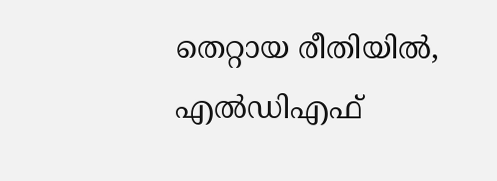തെറ്റായ രീതിയിൽ, എൽഡിഎഫ്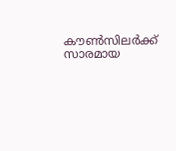കൗൺസിലർക്ക് സാരമായ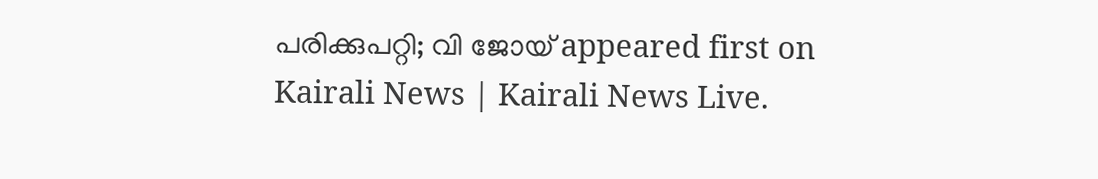പരിക്കുപറ്റി; വി ജോയ് appeared first on Kairali News | Kairali News Live.